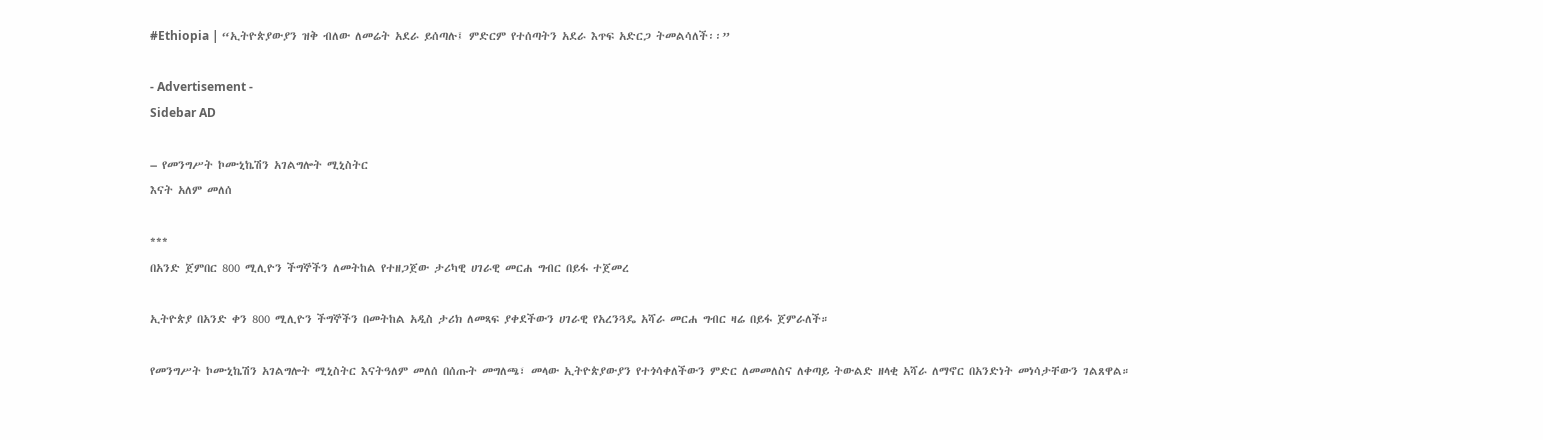#Ethiopia | “ኢትዮጵያውያን ዝቅ ብለው ለመሬት አደራ ይሰጣሉ፤ ምድርም የተሰጣትን አደራ እጥፍ አድርጋ ትመልሳለች፡፡”

- Advertisement -
Sidebar AD

– የመንግሥት ኮሙኒኬሽን አገልግሎት ሚኒስትር
እናት አለም መለሰ

***
በአንድ ጀምበር 800 ሚሊዮን ችግኞችን ለመትከል የተዘጋጀው ታሪካዊ ሀገራዊ መርሐ ግብር በይፋ ተጀመረ

ኢትዮጵያ በአንድ ቀን 800 ሚሊዮን ችግኞችን በመትከል አዲስ ታሪክ ለመጻፍ ያቀደችውን ሀገራዊ የአረንጓዴ አሻራ መርሐ ግብር ዛሬ በይፋ ጀምራለች።

የመንግሥት ኮሙኒኬሽን አገልግሎት ሚኒስትር እናትዓለም መለሰ በሰጡት መግለጫ፣ መላው ኢትዮጵያውያን የተጎሳቀለችውን ምድር ለመመለስና ለቀጣይ ትውልድ ዘላቂ አሻራ ለማኖር በአንድነት መነሳታቸውን ገልጸዋል።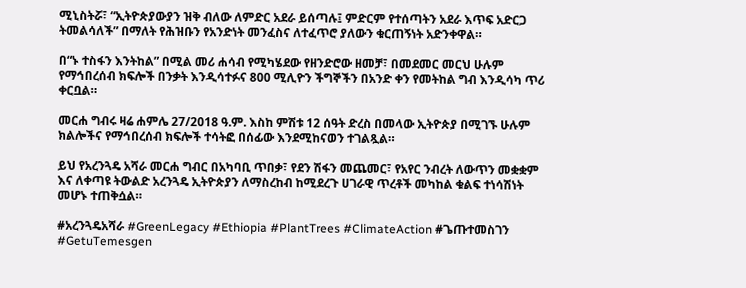ሚኒስትሯ፣ “ኢትዮጵያውያን ዝቅ ብለው ለምድር አደራ ይሰጣሉ፤ ምድርም የተሰጣትን አደራ እጥፍ አድርጋ ትመልሳለች” በማለት የሕዝቡን የአንድነት መንፈስና ለተፈጥሮ ያለውን ቁርጠኝነት አድንቀዋል።

በ“ኑ ተስፋን እንትከል” በሚል መሪ ሐሳብ የሚካሄደው የዘንድሮው ዘመቻ፣ በመደመር መርህ ሁሉም የማኅበረሰብ ክፍሎች በንቃት እንዲሳተፉና 800 ሚሊዮን ችግኞችን በአንድ ቀን የመትከል ግብ እንዲሳካ ጥሪ ቀርቧል።

መርሐ ግብሩ ዛሬ ሐምሌ 27/2018 ዓ.ም. እስከ ምሽቱ 12 ሰዓት ድረስ በመላው ኢትዮጵያ በሚገኙ ሁሉም ክልሎችና የማኅበረሰብ ክፍሎች ተሳትፎ በሰፊው እንደሚከናወን ተገልጿል።

ይህ የአረንጓዴ አሻራ መርሐ ግብር በአካባቢ ጥበቃ፣ የደን ሽፋን መጨመር፣ የአየር ንብረት ለውጥን መቋቋም እና ለቀጣዩ ትውልድ አረንጓዴ ኢትዮጵያን ለማስረከብ ከሚደረጉ ሀገራዊ ጥረቶች መካከል ቁልፍ ተነሳሽነት መሆኑ ተጠቅሷል።

#አረንጓዴአሻራ #GreenLegacy #Ethiopia #PlantTrees #ClimateAction #ጌጡተመስገን #GetuTemesgen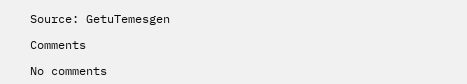Source: GetuTemesgen

Comments

No comments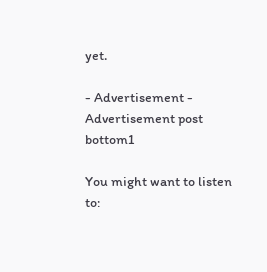yet.

- Advertisement -
Advertisement post bottom1

You might want to listen to: